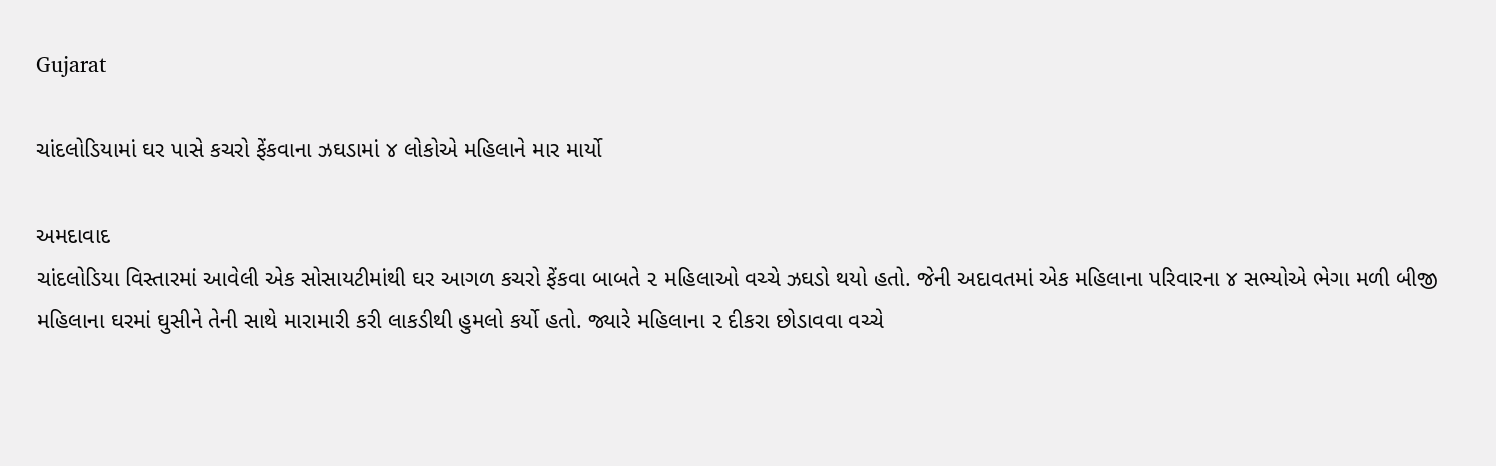Gujarat

ચાંદલોડિયામાં ઘર પાસે કચરો ફેંકવાના ઝઘડામાં ૪ લોકોએ મહિલાને માર માર્યો

અમદાવાદ
ચાંદલોડિયા વિસ્તારમાં આવેલી એક સોસાયટીમાંથી ઘર આગળ કચરો ફેંકવા બાબતે ૨ મહિલાઓ વચ્ચે ઝઘડો થયો હતો. જેની અદાવતમાં એક મહિલાના પરિવારના ૪ સભ્યોએ ભેગા મળી બીજી મહિલાના ઘરમાં ઘુસીને તેની સાથે મારામારી કરી લાકડીથી હુમલો કર્યો હતો. જ્યારે મહિલાના ૨ દીકરા છોડાવવા વચ્ચે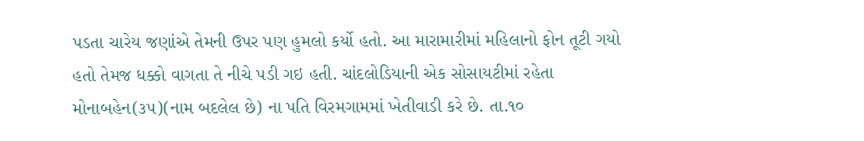પડતા ચારેય જણાંએ તેમની ઉપર પણ હુમલો કર્યો હતો. આ મારામારીમાં મહિલાનો ફોન તૂટી ગયો હતો તેમજ ધક્કો વાગતા તે નીચે પડી ગઇ હતી. ચાંદલોડિયાની એક સોસાયટીમાં રહેતા મોનાબહેન(૩૫)(નામ બદલેલ છે) ના પતિ વિરમગામમાં ખેતીવાડી કરે છે. તા.૧૦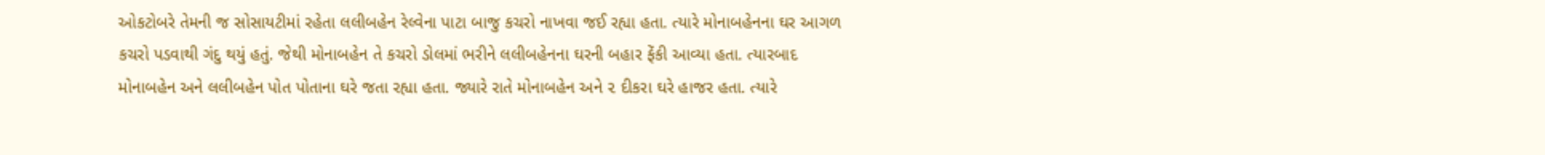ઓકટોબરે તેમની જ સોસાયટીમાં રહેતા લલીબહેન રેલ્વેના પાટા બાજુ કચરો નાખવા જઈ રહ્યા હતા. ત્યારે મોનાબહેનના ઘર આગળ કચરો પડવાથી ગંદુ થયું હતું. જેથી મોનાબહેન તે કચરો ડોલમાં ભરીને લલીબહેનના ઘરની બહાર ફેંકી આવ્યા હતા. ત્યારબાદ મોનાબહેન અને લલીબહેન પોત પોતાના ઘરે જતા રહ્યા હતા. જ્યારે રાતે મોનાબહેન અને ૨ દીકરા ઘરે હાજર હતા. ત્યારે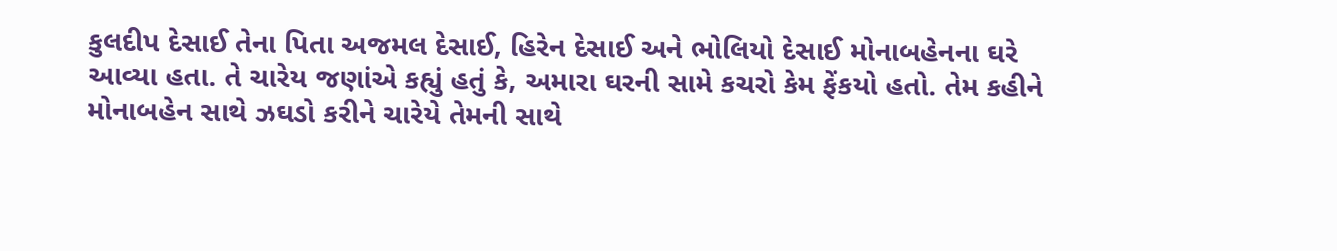કુલદીપ દેસાઈ તેના પિતા અજમલ દેસાઈ, હિરેન દેસાઈ અને ભોલિયો દેસાઈ મોનાબહેનના ઘરે આવ્યા હતા. તે ચારેય જણાંએ કહ્યું હતું કે, અમારા ઘરની સામે કચરો કેમ ફેંકયો હતો. તેમ કહીને મોનાબહેન સાથે ઝઘડો કરીને ચારેયે તેમની સાથે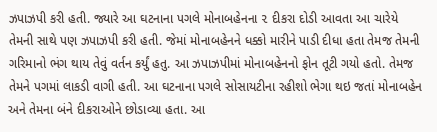ઝપાઝપી કરી હતી. જ્યારે આ ઘટનાના પગલે મોનાબહેનના ૨ દીકરા દોડી આવતા આ ચારેયે તેમની સાથે પણ ઝપાઝપી કરી હતી. જેમાં મોનાબહેનને ધક્કો મારીને પાડી દીધા હતા તેમજ તેમની ગરિમાનો ભંગ થાય તેવું વર્તન કર્યું હતુ. આ ઝપાઝપીમાં મોનાબહેનનો ફોન તૂટી ગયો હતો. તેમજ તેમને પગમાં લાકડી વાગી હતી. આ ઘટનાના પગલે સોસાયટીના રહીશો ભેગા થઇ જતાં મોનાબહેન અને તેમના બંને દીકરાઓને છોડાવ્યા હતા. આ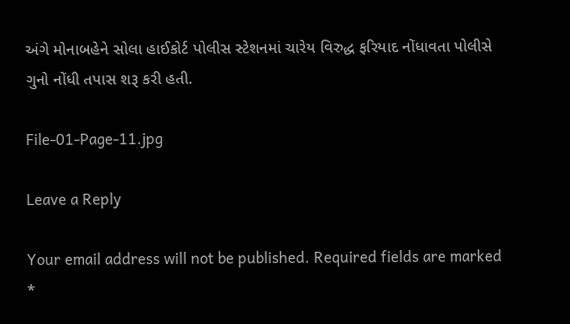અંગે મોનાબહેને સોલા હાઈકોર્ટ પોલીસ સ્ટેશનમાં ચારેય વિરુદ્ધ ફરિયાદ નોંધાવતા પોલીસે ગુનો નોંધી તપાસ શરૂ કરી હતી.

File-01-Page-11.jpg

Leave a Reply

Your email address will not be published. Required fields are marked *